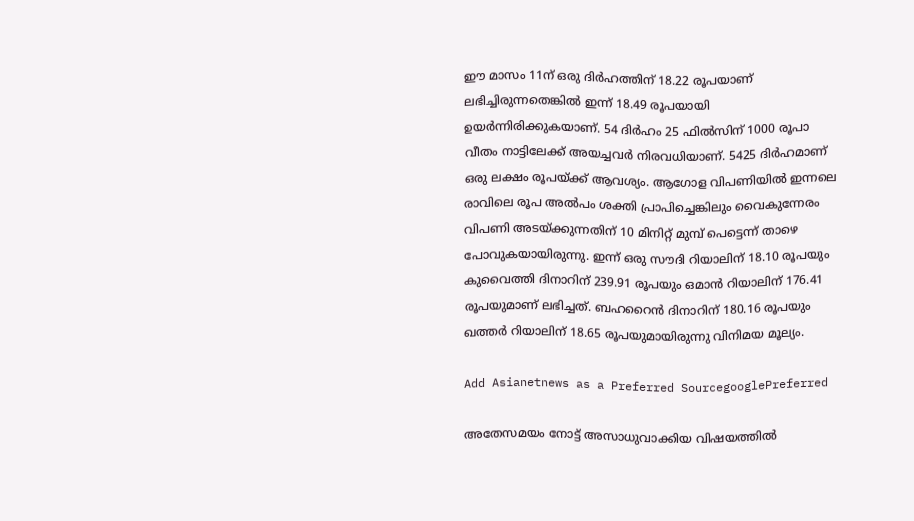ഈ മാസം 11ന് ഒരു ദിര്‍ഹത്തിന് 18.22 രൂപയാണ് ലഭിച്ചിരുന്നതെങ്കില്‍ ഇന്ന് 18.49 രൂപയായി ഉയര്‍ന്നിരിക്കുകയാണ്. 54 ദിര്‍ഹം 25 ഫില്‍സിന് 1000 രൂപാ വീതം നാട്ടിലേക്ക് അയച്ചവര്‍ നിരവധിയാണ്. 5425 ദിര്‍ഹമാണ് ഒരു ലക്ഷം രൂപയ്ക്ക് ആവശ്യം. ആഗോള വിപണിയില്‍ ഇന്നലെ രാവിലെ രൂപ അല്‍പം ശക്തി പ്രാപിച്ചെങ്കിലും വൈകുന്നേരം വിപണി അടയ്ക്കുന്നതിന് 10 മിനിറ്റ് മുമ്പ് പെട്ടെന്ന് താഴെ പോവുകയായിരുന്നു. ഇന്ന് ഒരു സൗദി റിയാലിന് 18.10 രൂപയും കുവൈത്തി ദിനാറിന് 239.91 രൂപയും ഒമാന്‍ റിയാലിന് 176.41 രൂപയുമാണ് ലഭിച്ചത്. ബഹറൈന്‍ ദിനാറിന് 180.16 രൂപയും ഖത്തര്‍ റിയാലിന് 18.65 രൂപയുമായിരുന്നു വിനിമയ മൂല്യം.

Add Asianetnews as a Preferred SourcegooglePreferred

അതേസമയം നോട്ട് അസാധുവാക്കിയ വിഷയത്തില്‍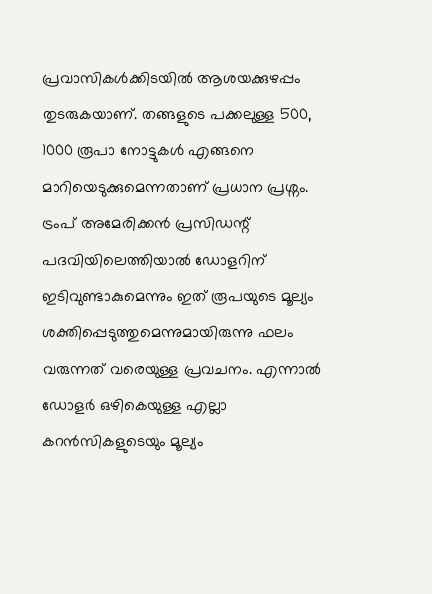പ്രവാസികള്‍ക്കിടയില്‍ ആശയക്കുഴപ്പം തുടരുകയാണ്. തങ്ങളുടെ പക്കലുള്ള 500, 1000 രൂപാ നോട്ടുകള്‍ എങ്ങനെ മാറിയെടുക്കുമെന്നതാണ് പ്രധാന പ്രശ്നം. ട്രംപ് അമേരിക്കന്‍ പ്രസിഡന്റ് പദവിയിലെത്തിയാല്‍ ഡോളറിന് ഇടിവുണ്ടാകുമെന്നും ഇത് രൂപയുടെ മൂല്യം ശക്തിപ്പെടുത്തുമെന്നുമായിരുന്നു ഫലം വരുന്നത് വരെയുള്ള പ്രവചനം. എന്നാല്‍ ഡോളര്‍ ഒഴികെയുള്ള എല്ലാ കറന്‍സികളുടെയും മൂല്യം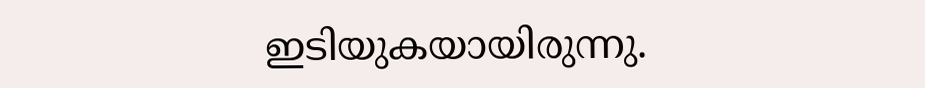ഇടിയുകയായിരുന്നു.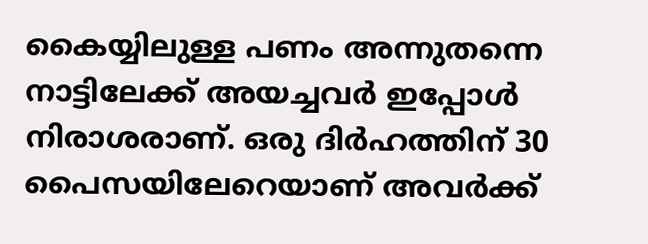കൈയ്യിലുള്ള പണം അന്നുതന്നെ നാട്ടിലേക്ക് അയച്ചവര്‍ ഇപ്പോള്‍ നിരാശരാണ്. ഒരു ദിര്‍ഹത്തിന് 30 പൈസയിലേറെയാണ് അവര്‍ക്ക്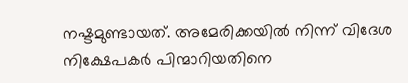നഷ്ടമുണ്ടായത്. അമേരിക്കയില്‍ നിന്ന് വിദേശ നിക്ഷേപകര്‍ പിന്മാറിയതിനെ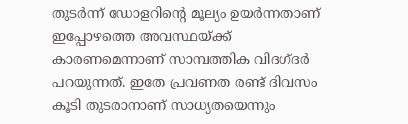തുടര്‍ന്ന് ഡോളറിന്റെ മൂല്യം ഉയര്‍ന്നതാണ് ഇപ്പോഴത്തെ അവസ്ഥയ്ക്ക് കാരണമെന്നാണ് സാമ്പത്തിക വിദഗ്ദര്‍ പറയുന്നത്. ഇതേ പ്രവണത രണ്ട് ദിവസം കൂടി തുടരാനാണ് സാധ്യതയെന്നും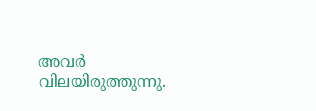അവര്‍ വിലയിരുത്തുന്നു.